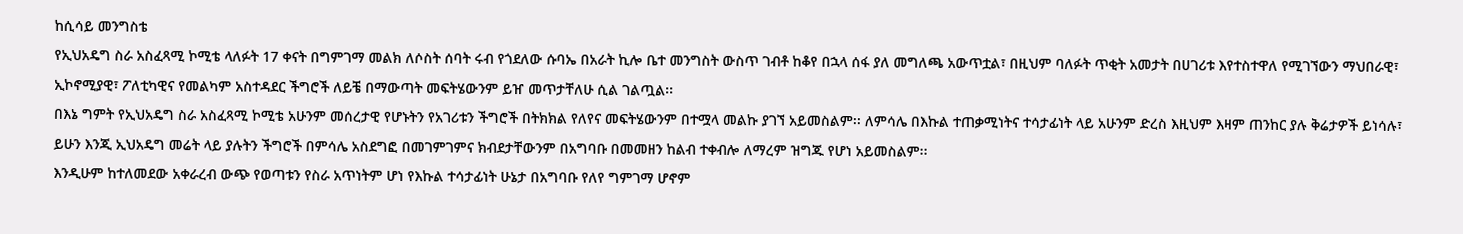ከሲሳይ መንግስቴ
የኢህአዴግ ስራ አስፈጻሚ ኮሚቴ ላለፉት 17 ቀናት በግምገማ መልክ ለሶስት ሰባት ሩብ የጎደለው ሱባኤ በአራት ኪሎ ቤተ መንግስት ውስጥ ገብቶ ከቆየ በኋላ ሰፋ ያለ መግለጫ አውጥቷል፣ በዚህም ባለፉት ጥቂት አመታት በሀገሪቱ እየተስተዋለ የሚገኘውን ማህበራዊ፣ ኢኮኖሚያዊ፣ ፖለቲካዊና የመልካም አስተዳደር ችግሮች ለይቼ በማውጣት መፍትሄውንም ይዠ መጥታቸለሁ ሲል ገልጧል፡፡
በእኔ ግምት የኢህአዴግ ስራ አስፈጻሚ ኮሚቴ አሁንም መሰረታዊ የሆኑትን የአገሪቱን ችግሮች በትክክል የለየና መፍትሄውንም በተሟላ መልኩ ያገኘ አይመስልም፡፡ ለምሳሌ በእኩል ተጠቃሚነትና ተሳታፊነት ላይ አሁንም ድረስ እዚህም እዛም ጠንከር ያሉ ቅሬታዎች ይነሳሉ፣ ይሁን እንጂ ኢህአዴግ መሬት ላይ ያሉትን ችግሮች በምሳሌ አስደግፎ በመገምገምና ክብደታቸውንም በአግባቡ በመመዘን ከልብ ተቀብሎ ለማረም ዝግጁ የሆነ አይመስልም፡፡
እንዲሁም ከተለመደው አቀራረብ ውጭ የወጣቱን የስራ አጥነትም ሆነ የእኩል ተሳታፊነት ሁኔታ በአግባቡ የለየ ግምገማ ሆኖም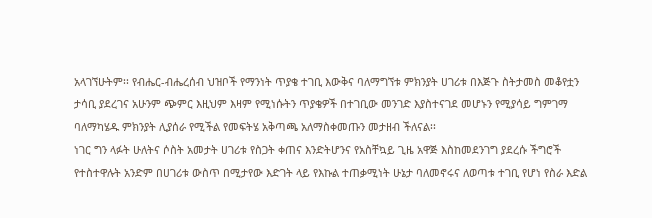አላገኘሁትም፡፡ የብሔር-ብሔረሰብ ህዝቦች የማንነት ጥያቄ ተገቢ እውቅና ባለማግኘቱ ምክንያት ሀገሪቱ በእጅጉ ስትታመስ መቆየቷን ታሳቢ ያደረገና አሁንም ጭምር እዚህም እዛም የሚነሱትን ጥያቄዎች በተገቢው መንገድ እያስተናገደ መሆኑን የሚያሳይ ግምገማ ባለማካሄዱ ምክንያት ሊያሰራ የሚችል የመፍትሄ አቅጣጫ አለማስቀመጡን መታዘብ ችለናል፡፡
ነገር ግን ላፉት ሁለትና ሶስት አመታት ሀገሪቱ የስጋት ቀጠና እንድትሆንና የአስቸኳይ ጊዜ አዋጅ እስከመደንገግ ያደረሱ ችግሮች የተስተዋሉት አንድም በሀገሪቱ ውስጥ በሚታየው እድገት ላይ የእኩል ተጠቃሚነት ሁኔታ ባለመኖሩና ለወጣቱ ተገቢ የሆነ የስራ እድል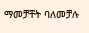ማመቻቸት ባለመቻሉ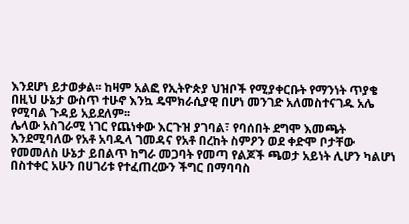እንደሆነ ይታወቃል፡፡ ከዛም አልፎ የኢትዮጵያ ህዝቦች የሚያቀርቡት የማንነት ጥያቄ በዚህ ሁኔታ ውስጥ ተሁኖ እንኳ ዴሞክራሲያዊ በሆነ መንገድ አለመስተናገዱ አሌ የሚባል ጉዳይ አይደለም፡፡
ሌላው አስገራሚ ነገር የጨነቀው እርጉዝ ያገባል፣ የባሰበት ደግሞ እመጫት እንደሚባለው የአቶ አባዱላ ገመዳና የአቶ በረከት ስምዖን ወደ ቀድሞ ቦታቸው የመመለስ ሁኔታ ይበልጥ ከግራ መጋባት የመጣ የልጆች ጫወታ አይነት ሊሆን ካልሆነ በስተቀር አሁን በሀገሪቱ የተፈጠረውን ችግር በማባባስ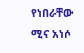የነበራቸው ሚና አነሶ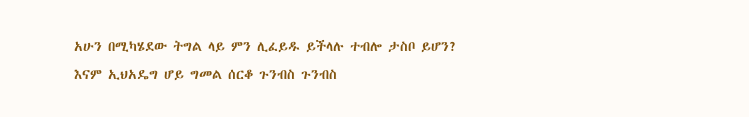አሁን በሚካሄደው ትግል ላይ ምን ሊፈይዱ ይችላሉ ተብሎ ታስቦ ይሆን?
እናም ኢህአዴግ ሆይ ግመል ሰርቆ ጉንብስ ጉንብስ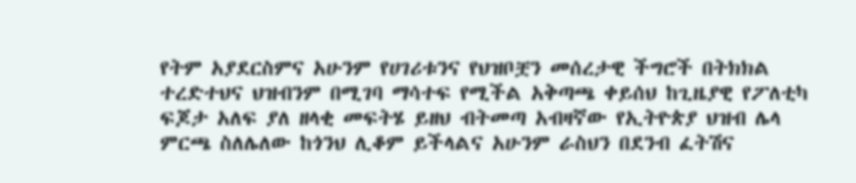የትም አያደርስምና አሁንም የሀገሪቱንና የህዝቦቿን መሰረታዊ ችግሮች በትክክል ተረድተህና ህዝብንም በሚገባ ማሳተፍ የሚችል አቅጣጫ ቀይሰህ ከጊዜያዊ የፖለቲካ ፍጆታ አለፍ ያለ ዘላቂ መፍትሄ ይዘህ ብትመጣ አብዛኛው የኢትዮጵያ ህዝብ ሌላ ምርጫ ስለሌለው ከጎንህ ሊቆም ይችላልና አሁንም ራስህን በደንብ ፈትሽና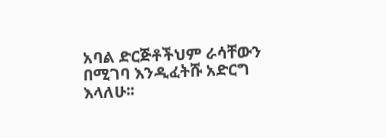አባል ድርጅቶችህም ራሳቸውን በሚገባ እንዲፈትሹ አድርግ እላለሁ፡፡